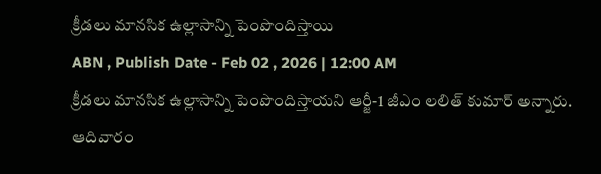క్రీడలు మానసిక ఉల్లాసాన్ని పెంపొందిస్తాయి
ABN , Publish Date - Feb 02 , 2026 | 12:00 AM
క్రీడలు మానసిక ఉల్లాసాన్ని పెంపొందిస్తాయని ఆర్జీ-1 జీఎం లలిత్ కుమార్ అన్నారు. ఆదివారం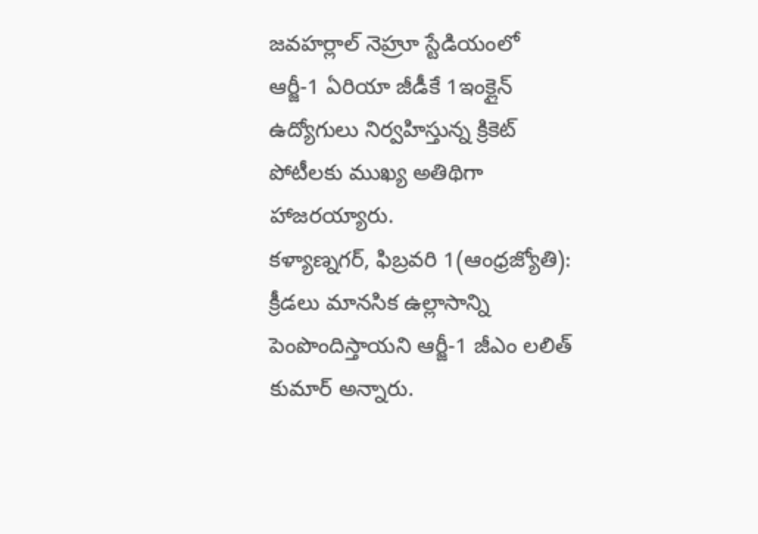జవహర్లాల్ నెహ్రూ స్టేడియంలో ఆర్జీ-1 ఏరియా జీడీకే 1ఇంక్లైన్ ఉద్యోగులు నిర్వహిస్తున్న క్రికెట్ పోటీలకు ముఖ్య అతిథిగా హాజరయ్యారు.
కళ్యాణ్నగర్, ఫిబ్రవరి 1(ఆంధ్రజ్యోతి): క్రీడలు మానసిక ఉల్లాసాన్ని పెంపొందిస్తాయని ఆర్జీ-1 జీఎం లలిత్ కుమార్ అన్నారు.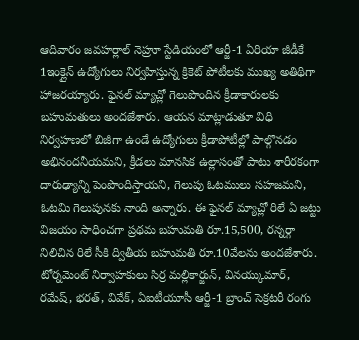ఆదివారం జవహర్లాల్ నెహ్రూ స్టేడియంలో ఆర్జీ-1 ఏరియా జీడీకే 1ఇంక్లైన్ ఉద్యోగులు నిర్వహిస్తున్న క్రికెట్ పోటీలకు ముఖ్య అతిథిగా హాజరయ్యారు. ఫైనల్ మ్యాచ్లో గెలుపొందిన క్రీడాకారులకు బహుమతులు అందజేశారు. ఆయన మాట్లాడుతూ విధి నిర్వహణలో బిజీగా ఉండే ఉద్యోగులు క్రీడాపోటీల్లో పాల్గొనడం అభినందనీయమని, క్రీడలు మానసిక ఉల్లాసంతో పాటు శారీరకంగా దారుఢ్యాన్ని పెంపొందిస్తాయని, గెలుపు ఓటములు సహజమని, ఓటమి గెలుపునకు నాంది అన్నారు. ఈ ఫైనల్ మ్యాచ్లో రిలే ఏ జట్టు విజయం సాధించగా ప్రథమ బహుమతి రూ.15,500, రన్నర్గా నిలిచిన రిలే సీకి ద్వితీయ బహుమతి రూ.10వేలను అందజేశారు. టోర్నమెంట్ నిర్వాహకులు సిర్ర మల్లికార్జున్, వినయ్కుమార్, రమేష్, భరత్, వివేక్, ఏఐటీయూసీ ఆర్జీ-1 బ్రాంచ్ సెక్రటరీ రంగు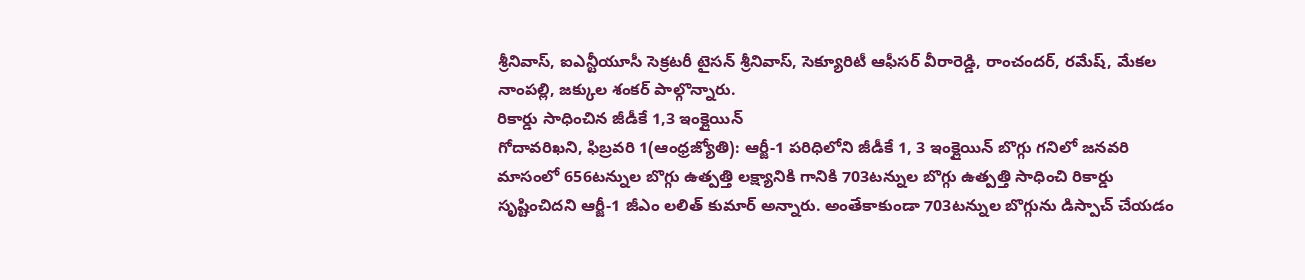శ్రీనివాస్, ఐఎన్టీయూసీ సెక్రటరీ టైసన్ శ్రీనివాస్, సెక్యూరిటీ ఆఫీసర్ వీరారెడ్డి, రాంచందర్, రమేష్, మేకల నాంపల్లి, జక్కుల శంకర్ పాల్గొన్నారు.
రికార్డు సాధించిన జీడీకే 1,3 ఇంక్లైయిన్
గోదావరిఖని, ఫిబ్రవరి 1(ఆంధ్రజ్యోతి): ఆర్జీ-1 పరిధిలోని జీడీకే 1, 3 ఇంక్లైయిన్ బొగ్గు గనిలో జనవరి మాసంలో 656టన్నుల బొగ్గు ఉత్పత్తి లక్ష్యానికి గానికి 703టన్నుల బొగ్గు ఉత్పత్తి సాధించి రికార్డు సృష్టించిదని ఆర్జీ-1 జీఎం లలిత్ కుమార్ అన్నారు. అంతేకాకుండా 703టన్నుల బొగ్గును డిస్పాచ్ చేయడం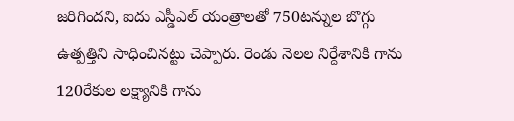జరిగిందని, ఐదు ఎస్డీఎల్ యంత్రాలతో 750టన్నుల బొగ్గు ఉత్పత్తిని సాధించినట్టు చెప్పారు. రెండు నెలల నిర్దేశానికి గాను 120రేకుల లక్ష్యానికి గాను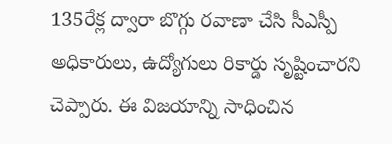135రేక్ల ద్వారా బొగ్గు రవాణా చేసి సీఎస్పీ అధికారులు, ఉద్యోగులు రికార్డు సృష్టించారని చెప్పారు. ఈ విజయాన్ని సాధించిన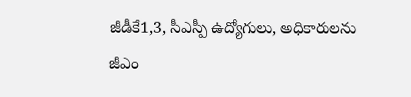జీడీకే1,3, సీఎస్పీ ఉద్యోగులు, అధికారులను జీఎం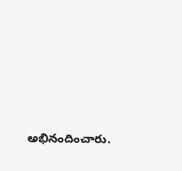అభినందించారు.